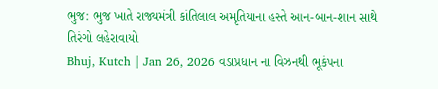ભુજ: ભુજ ખાતે રાજ્યમંત્રી કાંતિલાલ અમૃતિયાના હસ્તે આન-બાન-શાન સાથે તિરંગો લહેરાવાયો
Bhuj, Kutch | Jan 26, 2026 વડાપ્રધાન ના વિઝનથી ભૂકંપના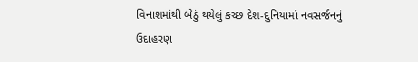વિનાશમાંથી બેઠું થયેલું કચ્છ દેશ-દુનિયામાં નવસર્જનનું ઉદાહરણ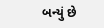બન્યું છે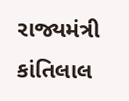રાજ્યમંત્રી કાંતિલાલ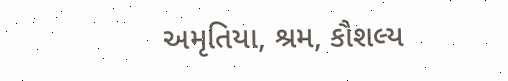અમૃતિયા, શ્રમ, કૌશલ્ય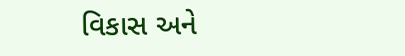વિકાસ અને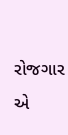રોજગાર એ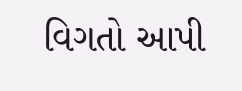વિગતો આપી